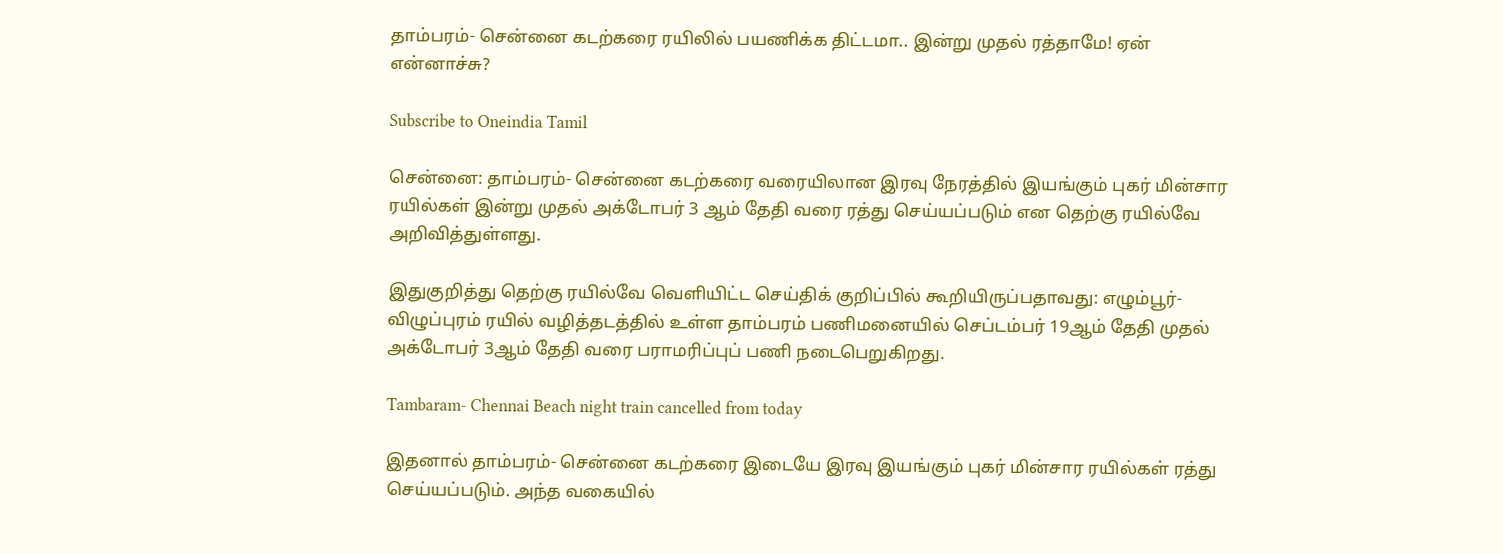தாம்பரம்- சென்னை கடற்கரை ரயிலில் பயணிக்க திட்டமா.. இன்று முதல் ரத்தாமே! ஏன் என்னாச்சு?

Subscribe to Oneindia Tamil

சென்னை: தாம்பரம்- சென்னை கடற்கரை வரையிலான இரவு நேரத்தில் இயங்கும் புகர் மின்சார ரயில்கள் இன்று முதல் அக்டோபர் 3 ஆம் தேதி வரை ரத்து செய்யப்படும் என தெற்கு ரயில்வே அறிவித்துள்ளது.

இதுகுறித்து தெற்கு ரயில்வே வெளியிட்ட செய்திக் குறிப்பில் கூறியிருப்பதாவது: எழும்பூர்- விழுப்புரம் ரயில் வழித்தடத்தில் உள்ள தாம்பரம் பணிமனையில் செப்டம்பர் 19ஆம் தேதி முதல் அக்டோபர் 3ஆம் தேதி வரை பராமரிப்புப் பணி நடைபெறுகிறது.

Tambaram- Chennai Beach night train cancelled from today

இதனால் தாம்பரம்- சென்னை கடற்கரை இடையே இரவு இயங்கும் புகர் மின்சார ரயில்கள் ரத்து செய்யப்படும். அந்த வகையில்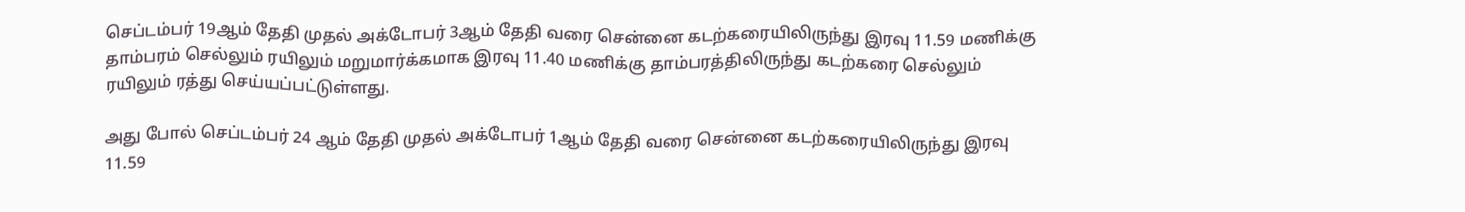செப்டம்பர் 19ஆம் தேதி முதல் அக்டோபர் 3ஆம் தேதி வரை சென்னை கடற்கரையிலிருந்து இரவு 11.59 மணிக்கு தாம்பரம் செல்லும் ரயிலும் மறுமார்க்கமாக இரவு 11.40 மணிக்கு தாம்பரத்திலிருந்து கடற்கரை செல்லும் ரயிலும் ரத்து செய்யப்பட்டுள்ளது.

அது போல் செப்டம்பர் 24 ஆம் தேதி முதல் அக்டோபர் 1ஆம் தேதி வரை சென்னை கடற்கரையிலிருந்து இரவு 11.59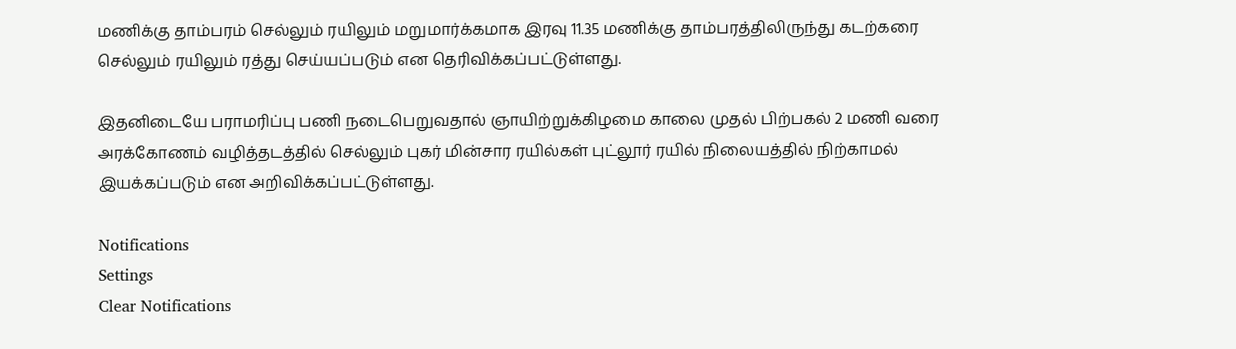மணிக்கு தாம்பரம் செல்லும் ரயிலும் மறுமார்க்கமாக இரவு 11.35 மணிக்கு தாம்பரத்திலிருந்து கடற்கரை செல்லும் ரயிலும் ரத்து செய்யப்படும் என தெரிவிக்கப்பட்டுள்ளது.

இதனிடையே பராமரிப்பு பணி நடைபெறுவதால் ஞாயிற்றுக்கிழமை காலை முதல் பிற்பகல் 2 மணி வரை அரக்கோணம் வழித்தடத்தில் செல்லும் புகர் மின்சார ரயில்கள் புட்லூர் ரயில் நிலையத்தில் நிற்காமல் இயக்கப்படும் என அறிவிக்கப்பட்டுள்ளது.

Notifications
Settings
Clear Notifications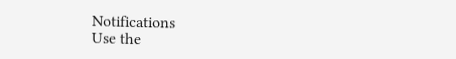Notifications
Use the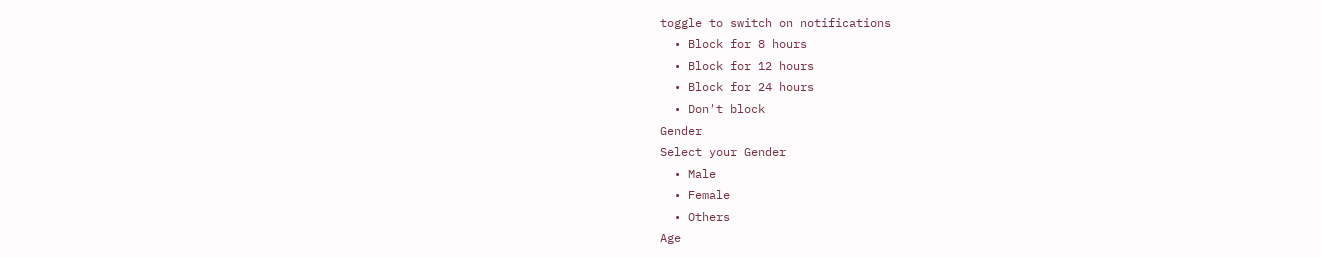toggle to switch on notifications
  • Block for 8 hours
  • Block for 12 hours
  • Block for 24 hours
  • Don't block
Gender
Select your Gender
  • Male
  • Female
  • Others
Age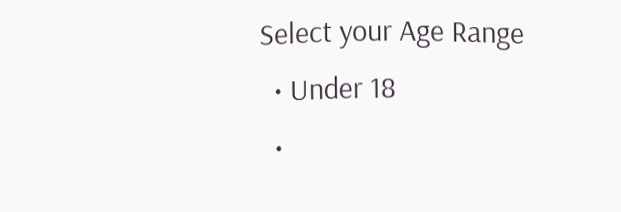Select your Age Range
  • Under 18
  •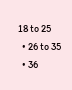18 to 25
  • 26 to 35
  • 36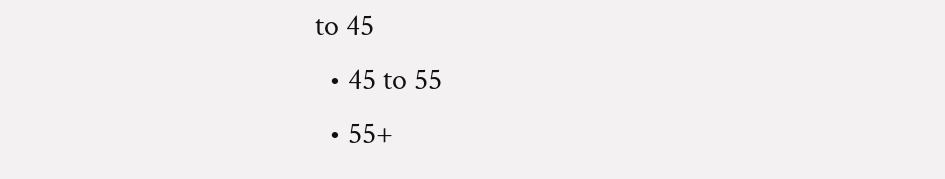to 45
  • 45 to 55
  • 55+